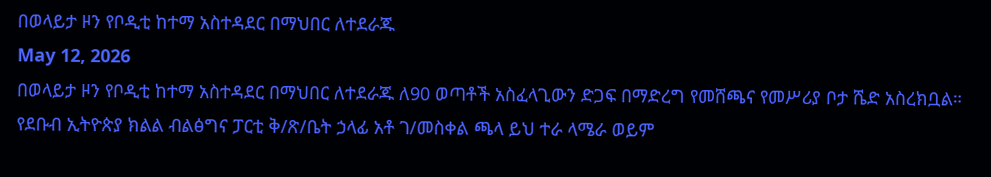በወላይታ ዞን የቦዲቲ ከተማ አስተዳደር በማህበር ለተደራጁ
May 12, 2026
በወላይታ ዞን የቦዲቲ ከተማ አስተዳደር በማህበር ለተደራጁ ለ90 ወጣቶች አስፈላጊውን ድጋፍ በማድረግ የመሸጫና የመሥሪያ ቦታ ሼድ አስረክቧል።
የደቡብ ኢትዮጵያ ክልል ብልፅግና ፓርቲ ቅ/ጽ/ቤት ኃላፊ አቶ ገ/መስቀል ጫላ ይህ ተራ ላሜራ ወይም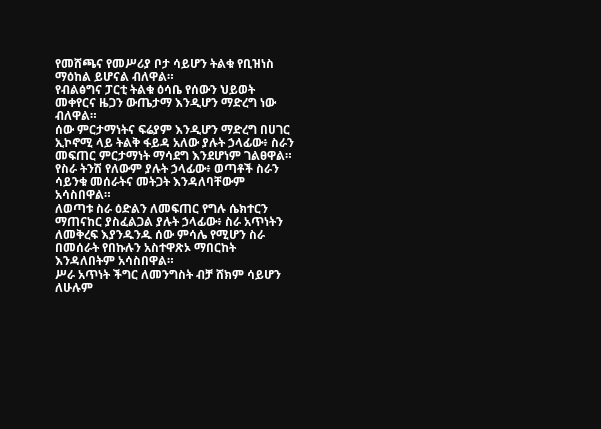የመሸጫና የመሥሪያ ቦታ ሳይሆን ትልቁ የቢዝነስ ማዕከል ይሆናል ብለዋል።
የብልፅግና ፓርቲ ትልቁ ዕሳቤ የሰውን ህይወት መቀየርና ዜጋን ውጤታማ እንዲሆን ማድረግ ነው ብለዋል።
ሰው ምርታማነትና ፍሬያም እንዲሆን ማድረግ በሀገር ኢኮኖሚ ላይ ትልቅ ፋይዳ አለው ያሉት ኃላፊው፥ ስራን መፍጠር ምርታማነት ማሳደግ እንደሆነም ገልፀዋል።
የስራ ትንሽ የለውም ያሉት ኃላፊው፥ ወጣቶች ስራን ሳይንቁ መሰራትና መትጋት እንዳለባቸውም አሳስበዋል።
ለወጣቱ ስራ ዕድልን ለመፍጠር የግሉ ሴክተርን ማጠናከር ያስፈልጋል ያሉት ኃላፊው፥ ስራ አጥነትን ለመቅረፍ እያንዱንዱ ሰው ምሳሌ የሚሆን ስራ በመሰራት የበኩሉን አስተዋጽኦ ማበርከት እንዳለበትም አሳስበዋል።
ሥራ አጥነት ችግር ለመንግስት ብቻ ሸክም ሳይሆን ለሁሉም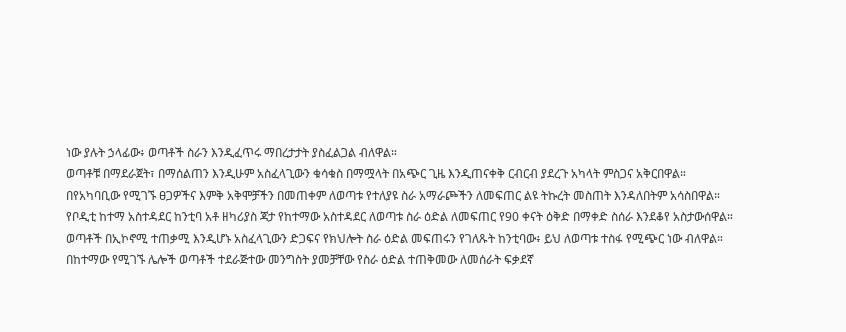ነው ያሉት ኃላፊው፥ ወጣቶች ስራን እንዲፈጥሩ ማበረታታት ያስፈልጋል ብለዋል።
ወጣቶቹ በማደራጀት፣ በማሰልጠን እንዲሁም አስፈላጊውን ቁሳቁስ በማሟላት በአጭር ጊዜ እንዲጠናቀቅ ርብርብ ያደረጉ አካላት ምስጋና አቅርበዋል።
በየአካባቢው የሚገኙ ፀጋዎችና እምቅ አቅሞቻችን በመጠቀም ለወጣቱ የተለያዩ ስራ አማራጮችን ለመፍጠር ልዩ ትኩረት መስጠት እንዳለበትም አሳስበዋል።
የቦዲቲ ከተማ አስተዳደር ከንቲባ አቶ ዘካሪያስ ጃታ የከተማው አስተዳደር ለወጣቱ ስራ ዕድል ለመፍጠር የ90 ቀናት ዕቅድ በማቀድ ስሰራ እንደቆየ አስታውሰዋል።
ወጣቶች በኢኮኖሚ ተጠቃሚ እንዲሆኑ አስፈላጊውን ድጋፍና የክህሎት ስራ ዕድል መፍጠሩን የገለጹት ከንቲባው፥ ይህ ለወጣቱ ተስፋ የሚጭር ነው ብለዋል።
በከተማው የሚገኙ ሌሎች ወጣቶች ተደራጅተው መንግስት ያመቻቸው የስራ ዕድል ተጠቅመው ለመሰራት ፍቃደኛ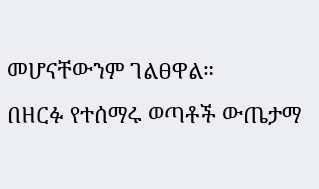መሆናቸውንም ገልፀዋል።
በዘርፉ የተሰማሩ ወጣቶች ውጤታማ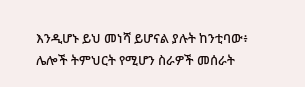እንዲሆኑ ይህ መነሻ ይሆናል ያሉት ከንቲባው፥ ሌሎች ትምህርት የሚሆን ስራዎች መሰራት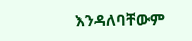እንዳለባቸውም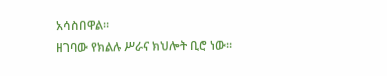አሳስበዋል።
ዘገባው የክልሉ ሥራና ክህሎት ቢሮ ነው።